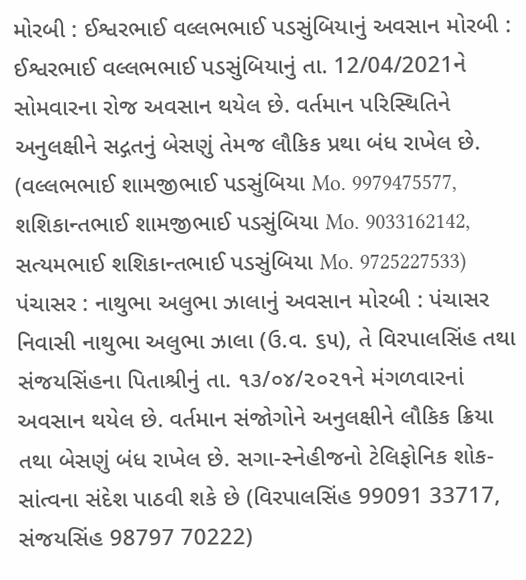મોરબી : ઈશ્વરભાઈ વલ્લભભાઈ પડસુંબિયાનું અવસાન મોરબી : ઈશ્વરભાઈ વલ્લભભાઈ પડસુંબિયાનું તા. 12/04/2021ને સોમવારના રોજ અવસાન થયેલ છે. વર્તમાન પરિસ્થિતિને અનુલક્ષીને સદ્ગતનું બેસણું તેમજ લૌકિક પ્રથા બંધ રાખેલ છે. (વલ્લભભાઈ શામજીભાઈ પડસુંબિયા Mo. 9979475577, શશિકાન્તભાઈ શામજીભાઈ પડસુંબિયા Mo. 9033162142, સત્યમભાઈ શશિકાન્તભાઈ પડસુંબિયા Mo. 9725227533) પંચાસર : નાથુભા અલુભા ઝાલાનું અવસાન મોરબી : પંચાસર નિવાસી નાથુભા અલુભા ઝાલા (ઉ.વ. ૬૫), તે વિરપાલસિંહ તથા સંજયસિંહના પિતાશ્રીનું તા. ૧૩/૦૪/૨૦૨૧ને મંગળવારનાં અવસાન થયેલ છે. વર્તમાન સંજોગોને અનુલક્ષીને લૌકિક ક્રિયા તથા બેસણું બંધ રાખેલ છે. સગા-સ્નેહીજનો ટેલિફોનિક શોક-સાંત્વના સંદેશ પાઠવી શકે છે (વિરપાલસિંહ 99091 33717, સંજયસિંહ 98797 70222)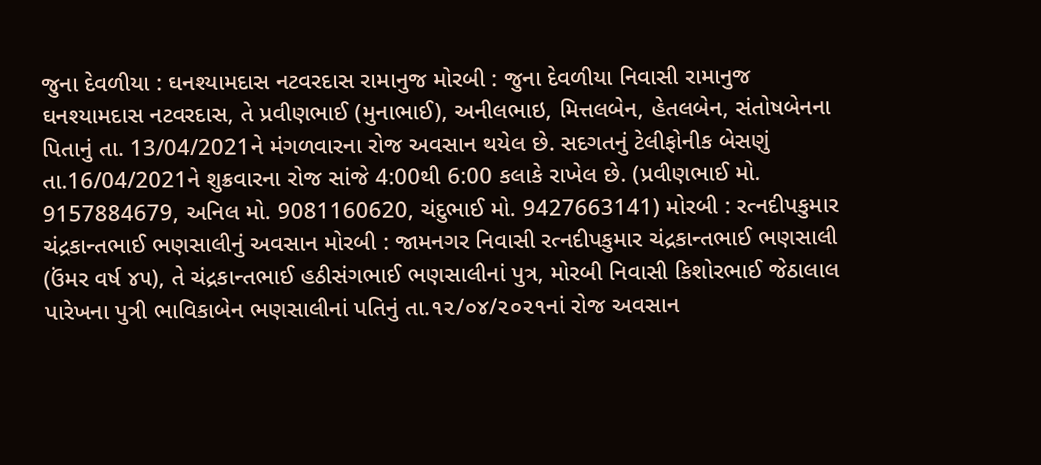જુના દેવળીયા : ઘનશ્યામદાસ નટવરદાસ રામાનુજ મોરબી : જુના દેવળીયા નિવાસી રામાનુજ ઘનશ્યામદાસ નટવરદાસ, તે પ્રવીણભાઈ (મુનાભાઈ), અનીલભાઇ, મિત્તલબેન, હેતલબેન, સંતોષબેનના પિતાનું તા. 13/04/2021ને મંગળવારના રોજ અવસાન થયેલ છે. સદગતનું ટેલીફોનીક બેસણું તા.16/04/2021ને શુક્રવારના રોજ સાંજે 4:00થી 6:00 કલાકે રાખેલ છે. (પ્રવીણભાઈ મો. 9157884679, અનિલ મો. 9081160620, ચંદુભાઈ મો. 9427663141) મોરબી : રત્નદીપકુમાર ચંદ્રકાન્તભાઈ ભણસાલીનું અવસાન મોરબી : જામનગર નિવાસી રત્નદીપકુમાર ચંદ્રકાન્તભાઈ ભણસાલી (ઉંમર વર્ષ ૪૫), તે ચંદ્રકાન્તભાઈ હઠીસંગભાઈ ભણસાલીનાં પુત્ર, મોરબી નિવાસી કિશોરભાઈ જેઠાલાલ પારેખના પુત્રી ભાવિકાબેન ભણસાલીનાં પતિનું તા.૧૨/૦૪/૨૦૨૧નાં રોજ અવસાન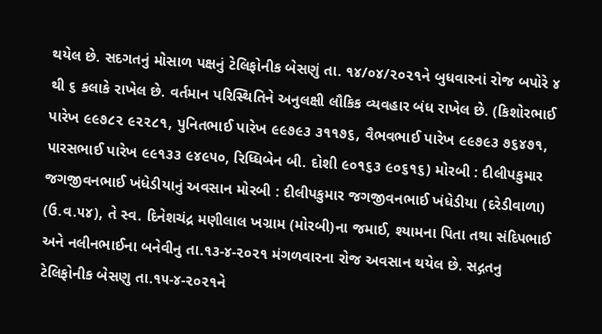થયેલ છે. સદગતનું મોસાળ પક્ષનું ટેલિફોનીક બેસણું તા. ૧૪/૦૪/૨૦૨૧ને બુધવારનાં રોજ બપોરે ૪ થી ૬ કલાકે રાખેલ છે. વર્તમાન પરિસ્થિતિને અનુલક્ષી લૌકિક વ્યવહાર બંધ રાખેલ છે. (કિશોરભાઈ પારેખ ૯૯૭૮૨ ૯૨૨૮૧, પુનિતભાઈ પારેખ ૯૯૭૯૩ ૩૧૧૭૬, વૈભવભાઈ પારેખ ૯૯૭૯૩ ૭૬૪૭૧, પારસભાઈ પારેખ ૯૯૧૩૩ ૯૪૯૫૦, રિધ્ધિબેન બી. દોશી ૯૦૧૬૩ ૯૦૬૧૬) મોરબી : દીલીપકુમાર જગજીવનભાઈ ખંધેડીયાનું અવસાન મોરબી : દીલીપકુમાર જગજીવનભાઈ ખંધેડીયા (દરેડીવાળા) (ઉ.વ.૫૪), તે સ્વ. દિનેશચંદ્ર મણીલાલ ખગ્રામ (મોરબી)ના જમાઈ, શ્યામના પિતા તથા સંદિપભાઈ અને નલીનભાઈના બનેવીનુ તા.૧૩-૪-૨૦૨૧ મંગળવારના રોજ અવસાન થયેલ છે. સદ્ગતનુ ટેલિફોનીક બેસણુ તા.૧૫-૪-૨૦૨૧ને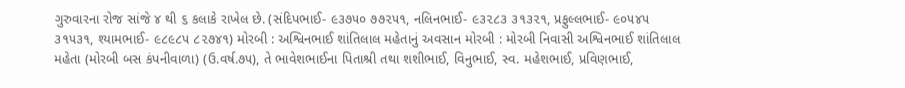ગુરુવારના રોજ સાંજે ૪ થી ૬ કલાકે રાખેલ છે. (સંદિપભાઈ- ૯૩૭૫૦ ૭૭૨૫૧, નલિનભાઈ- ૯૩૨૮૩ ૩૧૩૨૧, પ્રફુલ્લભાઈ- ૯૦૫૪૫ ૩૧૫૩૧, શ્યામભાઈ- ૯૮૯૮૫ ૮૨૭૪૧) મોરબી : અશ્વિનભાઈ શાંતિલાલ મહેતાનું અવસાન મોરબી : મોરબી નિવાસી અશ્વિનભાઈ શાંતિલાલ મહેતા (મોરબી બસ કંપનીવાળા) (ઉ.વર્ષ.૭૫), તે ભાવેશભાઈના પિતાશ્રી તથા શશીભાઈ, વિનુભાઈ, સ્વ. મહેશભાઈ, પ્રવિણભાઈ,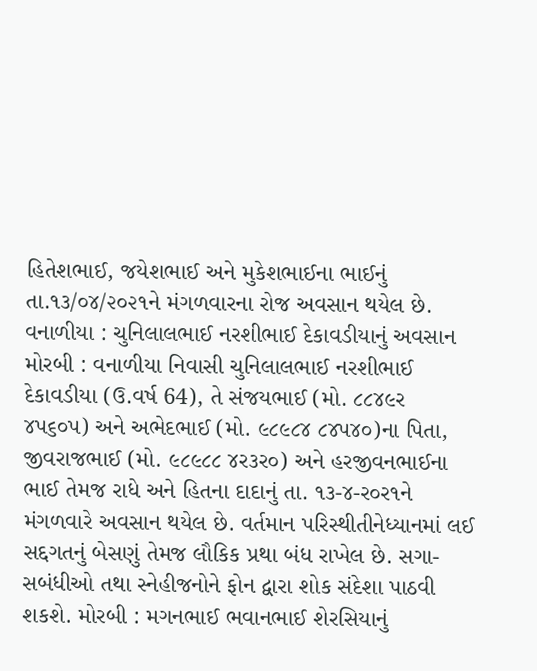હિતેશભાઈ, જયેશભાઈ અને મુકેશભાઈના ભાઈનું તા.૧૩/૦૪/૨૦૨૧ને મંગળવારના રોજ અવસાન થયેલ છે. વનાળીયા : ચુનિલાલભાઈ નરશીભાઈ દેકાવડીયાનું અવસાન મોરબી : વનાળીયા નિવાસી ચુનિલાલભાઈ નરશીભાઈ દેકાવડીયા (ઉ.વર્ષ 64), તે સંજયભાઈ (મો. ૮૮૪૯ર ૪પ૬૦પ) અને અભેદભાઈ (મો. ૯૮૯૮૪ ૮૪પ૪૦)ના પિતા, જીવરાજભાઈ (મો. ૯૮૯૮૮ ૪ર૩ર૦) અને હરજીવનભાઈના ભાઈ તેમજ રાધે અને હિતના દાદાનું તા. ૧૩-૪-ર૦ર૧ને મંગળવારે અવસાન થયેલ છે. વર્તમાન પરિસ્થીતીનેધ્યાનમાં લઈ સદ્દગતનું બેસણું તેમજ લૌકિક પ્રથા બંધ રાખેલ છે. સગા-સબંધીઓ તથા સ્નેહીજનોને ફોન દ્વારા શોક સંદેશા પાઠવી શકશે. મોરબી : મગનભાઈ ભવાનભાઈ શેરસિયાનું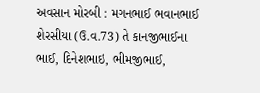અવસાન મોરબી : મગનભાઈ ભવાનભાઈ શેરસીયા (ઉ.વ.73) તે કાનજીભાઈના ભાઈ, દિનેશભાઇ, ભીમજીભાઈ,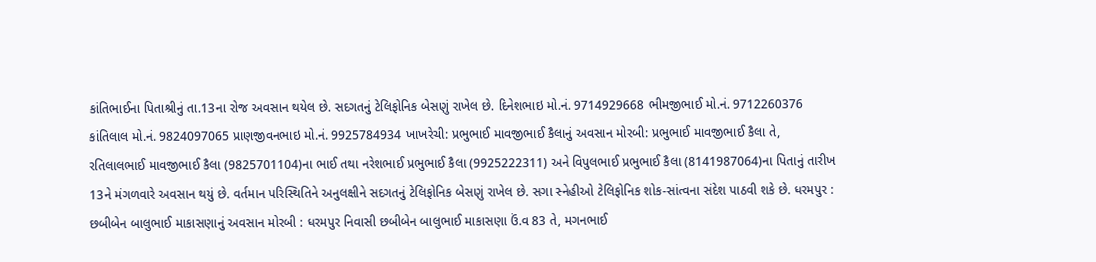કાંતિભાઈના પિતાશ્રીનું તા.13ના રોજ અવસાન થયેલ છે. સદગતનું ટેલિફોનિક બેસણું રાખેલ છે. દિનેશભાઇ મો.નં. 9714929668 ભીમજીભાઈ મો.નં. 9712260376 કાંતિલાલ મો.નં. 9824097065 પ્રાણજીવનભાઇ મો.નં. 9925784934 ખાખરેચી: પ્રભુભાઈ માવજીભાઈ કૈલાનું અવસાન મોરબી: પ્રભુભાઈ માવજીભાઈ કૈલા તે, રતિલાલભાઈ માવજીભાઈ કૈલા (9825701104)ના ભાઈ તથા નરેશભાઈ પ્રભુભાઈ કૈલા (9925222311) અને વિપુલભાઈ પ્રભુભાઈ કૈલા (8141987064)ના પિતાનું તારીખ 13ને મંગળવારે અવસાન થયું છે. વર્તમાન પરિસ્થિતિને અનુલક્ષીને સદગતનું ટેલિફોનિક બેસણું રાખેલ છે. સગા સ્નેહીઓ ટેલિફોનિક શોક-સાંત્વના સંદેશ પાઠવી શકે છે. ધરમપુર : છબીબેન બાલુભાઈ માકાસણાનું અવસાન મોરબી : ધરમપુર નિવાસી છબીબેન બાલુભાઈ માકાસણા ઉં.વ 83 તે, મગનભાઈ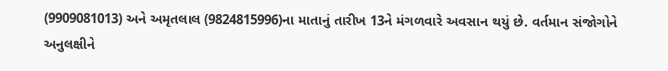(9909081013) અને અમૃતલાલ (9824815996)ના માતાનું તારીખ 13ને મંગળવારે અવસાન થયું છે. વર્તમાન સંજોગોને અનુલક્ષીને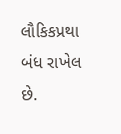લૌકિકપ્રથા બંધ રાખેલ છે.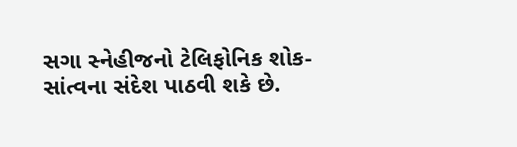સગા સ્નેહીજનો ટેલિફોનિક શોક-સાંત્વના સંદેશ પાઠવી શકે છે.